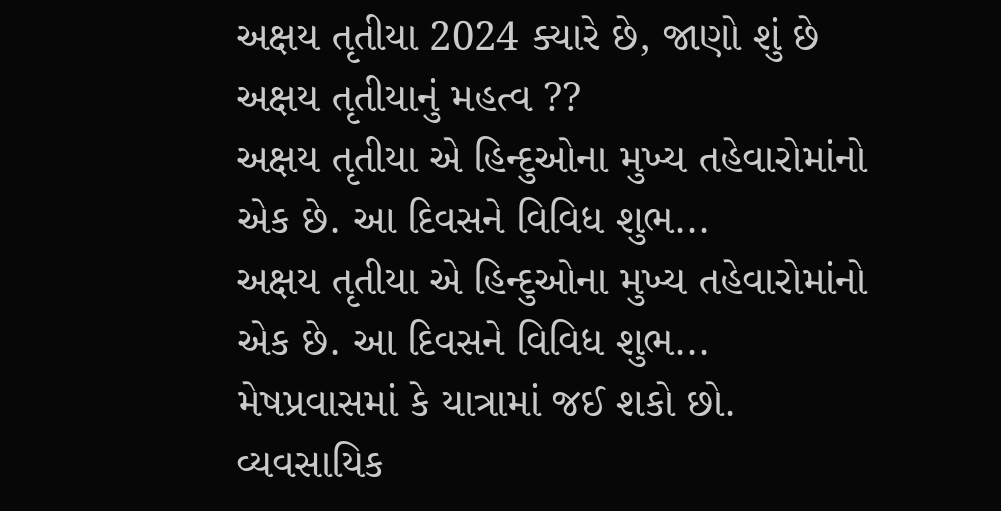અક્ષય તૃતીયા 2024 ક્યારે છે, જાણો શું છે અક્ષય તૃતીયાનું મહત્વ ??
અક્ષય તૃતીયા એ હિન્દુઓના મુખ્ય તહેવારોમાંનો એક છે. આ દિવસને વિવિધ શુભ...
અક્ષય તૃતીયા એ હિન્દુઓના મુખ્ય તહેવારોમાંનો એક છે. આ દિવસને વિવિધ શુભ...
મેષપ્રવાસમાં કે યાત્રામાં જઈ શકો છો. વ્યવસાયિક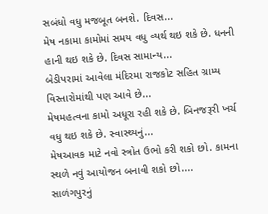સબંધો વધુ મજબૂત બનશે. દિવસ...
મેષ નકામા કામોમાં સમય વધુ વ્યર્થ થઇ શકે છે. ધનની હાની થઇ શકે છે. દિવસ સામાન્ય...
બેડીપરામાં આવેલા મંદિરમા રાજકોટ સહિત ગ્રામ્ય વિસ્તારોમાંથી પણ આવે છે...
મેષમહત્વના કામો અધૂરા રહી શકે છે. બિનજરૂરી ખર્ચ વધુ થઇ શકે છે. સ્વાસ્થ્યનું...
મેષઆવક માટે નવો સ્ત્રોત ઉભો કરી શકો છો. કામના સ્થળે નવું આયોજન બનાવી શકો છો....
સાળંગપુરનું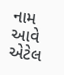નામ આવે એટેલ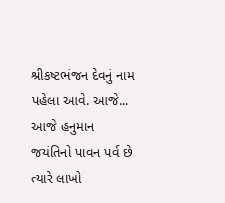શ્રીકષ્ટભંજન દેવનું નામ પહેલા આવે. આજે...
આજે હનુમાન જયંતિનો પાવન પર્વ છે ત્યારે લાખો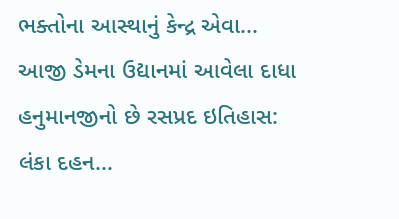ભક્તોના આસ્થાનું કેન્દ્ર એવા...
આજી ડેમના ઉદ્યાનમાં આવેલા દાધા હનુમાનજીનો છે રસપ્રદ ઇતિહાસ: લંકા દહન...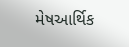મેષઆર્થિક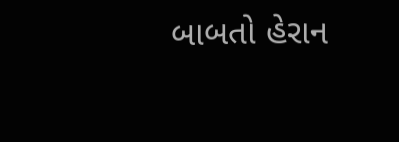બાબતો હેરાન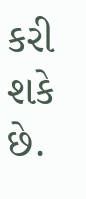કરી શકે છે.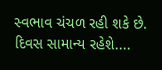સ્વભાવ ચંચળ રહી શકે છે. દિવસ સામાન્ય રહેશે....